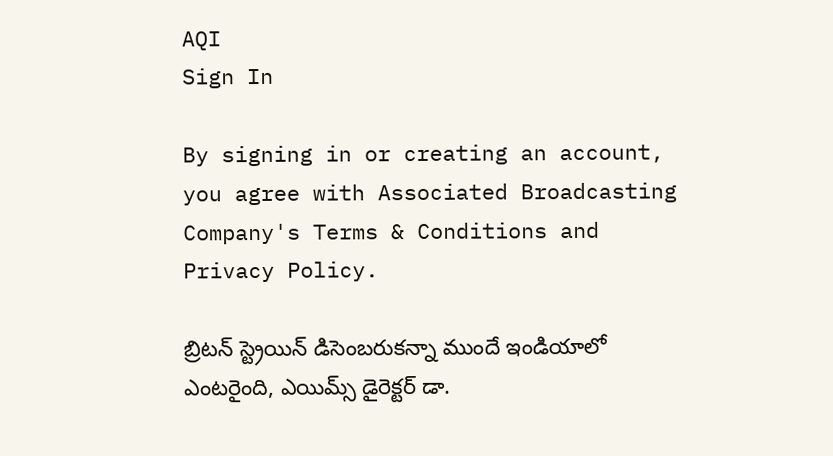AQI
Sign In

By signing in or creating an account, you agree with Associated Broadcasting Company's Terms & Conditions and Privacy Policy.

బ్రిటన్ స్ట్రెయిన్ డిసెంబరుకన్నా ముందే ఇండియాలో ఎంటరైంది, ఎయిమ్స్ డైరెక్టర్ డా.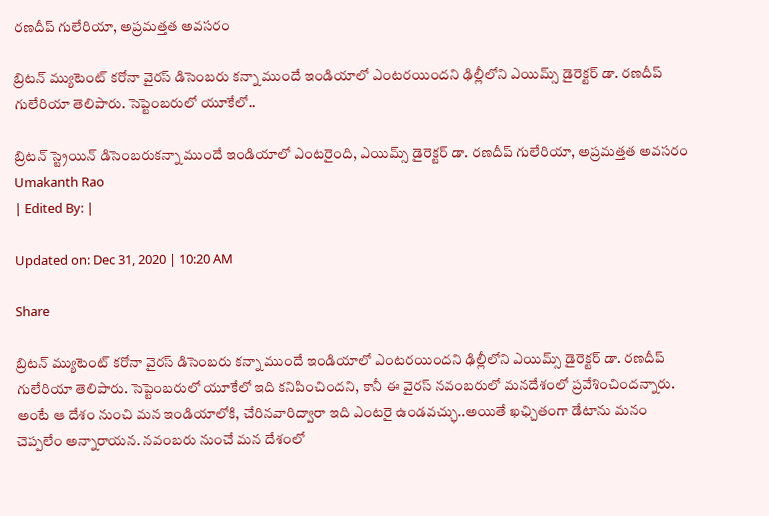రణదీప్ గులేరియా, అప్రమత్తత అవసరం

బ్రిటన్ మ్యుటెంట్ కరోనా వైరస్ డిసెంబరు కన్నా ముందే ఇండియాలో ఎంటరయిందని ఢిల్లీలోని ఎయిమ్స్ డైరెక్టర్ డా. రణదీప్ గులేరియా తెలిపారు. సెప్టెంబరులో యూకేలో..

బ్రిటన్ స్ట్రెయిన్ డిసెంబరుకన్నా ముందే ఇండియాలో ఎంటరైంది, ఎయిమ్స్ డైరెక్టర్ డా. రణదీప్ గులేరియా, అప్రమత్తత అవసరం
Umakanth Rao
| Edited By: |

Updated on: Dec 31, 2020 | 10:20 AM

Share

బ్రిటన్ మ్యుటెంట్ కరోనా వైరస్ డిసెంబరు కన్నా ముందే ఇండియాలో ఎంటరయిందని ఢిల్లీలోని ఎయిమ్స్ డైరెక్టర్ డా. రణదీప్ గులేరియా తెలిపారు. సెప్టెంబరులో యూకేలో ఇది కనిపించిందని, కానీ ఈ వైరస్ నవంబరులో మనదేశంలో ప్రవేశించిందన్నారు. అంటే ఆ దేశం నుంచి మన ఇండియాలోకి, చేరినవారిద్వారా ఇది ఎంటరై ఉండవచ్ఛు..అయితే ఖఛ్చితంగా డేటాను మనం చెప్పలేం అన్నారాయన. నవంబరు నుంచే మన దేశంలో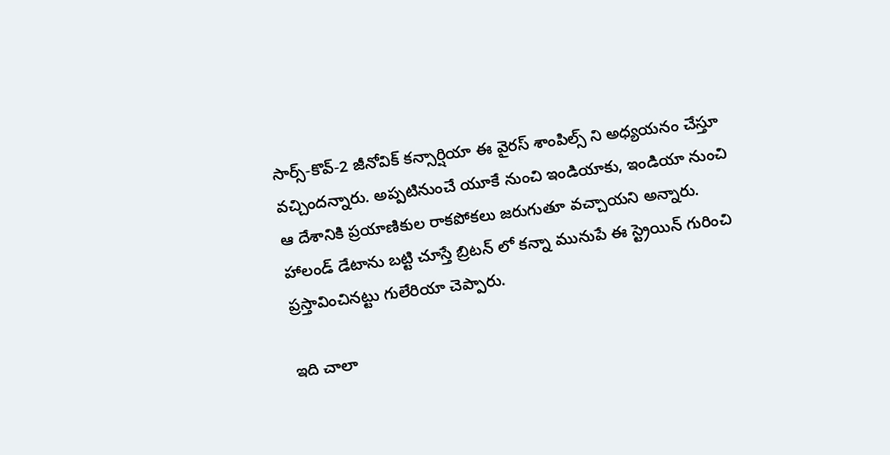సార్స్-కొవ్-2 జీనోవిక్ కన్సార్షియా ఈ వైరస్ శాంపిల్స్ ని అధ్యయనం చేస్తూ వచ్చిందన్నారు. అప్పటినుంచే యూకే నుంచి ఇండియాకు, ఇండియా నుంచి ఆ దేశానికి ప్రయాణికుల రాకపోకలు జరుగుతూ వచ్చాయని అన్నారు. హాలండ్ డేటాను బట్టి చూస్తే బ్రిటన్ లో కన్నా మునుపే ఈ స్ట్రెయిన్ గురించి ప్రస్తావించినట్టు గులేరియా చెప్పారు.

ఇది చాలా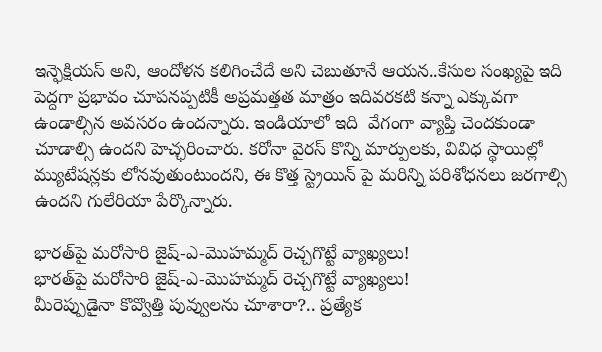ఇన్ఫెక్షియస్ అని, ఆందోళన కలిగించేదే అని చెబుతూనే ఆయన..కేసుల సంఖ్యపై ఇది పెద్దగా ప్రభావం చూపనప్పటికీ అప్రమత్తత మాత్రం ఇదివరకటి కన్నా ఎక్కువగా ఉండాల్సిన అవసరం ఉందన్నారు. ఇండియాలో ఇది  వేగంగా వ్యాప్తి చెందకుండా చూడాల్సి ఉందని హెచ్ఛరించారు. కరోనా వైరస్ కొన్ని మార్పులకు, వివిధ స్థాయిల్లో మ్యుటేషన్లకు లోనవుతుంటుందని, ఈ కొత్త స్ట్రెయిన్ పై మరిన్ని పరిశోధనలు జరగాల్సి ఉందని గులేరియా పేర్కొన్నారు.

భారత్‌పై మరోసారి జైష్-ఎ-మొహమ్మద్ రెచ్చగొట్టే వ్యాఖ్యలు!
భారత్‌పై మరోసారి జైష్-ఎ-మొహమ్మద్ రెచ్చగొట్టే వ్యాఖ్యలు!
మీరెప్పుడైనా కొవ్వొత్తి పువ్వులను చూశారా?.. ప్రత్యేక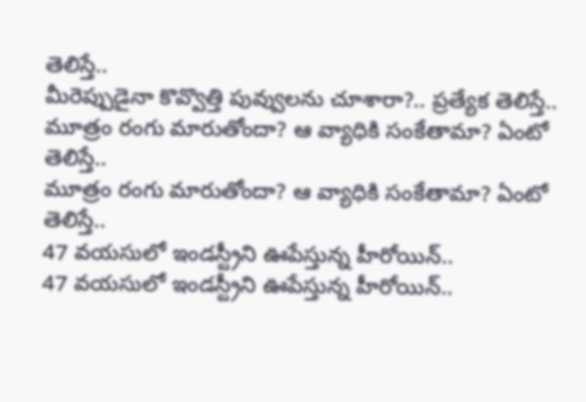తెలిస్తే..
మీరెప్పుడైనా కొవ్వొత్తి పువ్వులను చూశారా?.. ప్రత్యేక తెలిస్తే..
మూత్రం రంగు మారుతోందా? ఆ వ్యాధికి సంకేతామా? ఏంటో తెలిస్తే..
మూత్రం రంగు మారుతోందా? ఆ వ్యాధికి సంకేతామా? ఏంటో తెలిస్తే..
47 వయసులో ఇండస్ట్రీని ఊపేస్తున్న హీరోయిన్..
47 వయసులో ఇండస్ట్రీని ఊపేస్తున్న హీరోయిన్..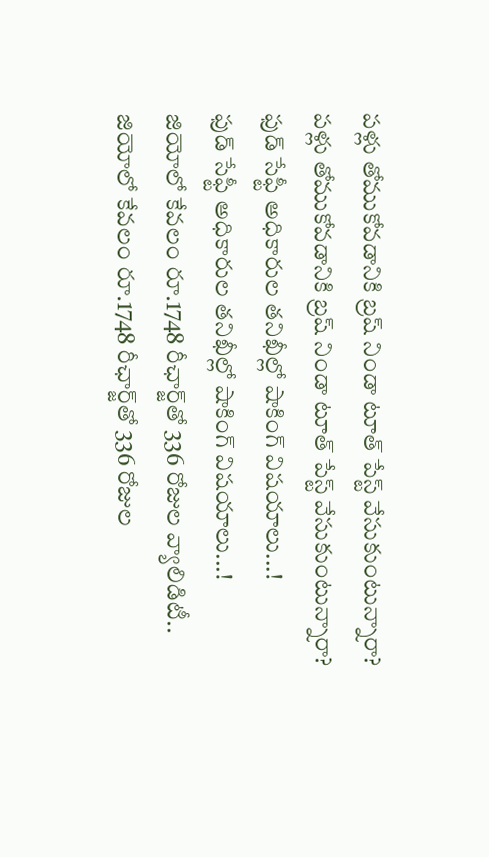పళ్లు తోముకోవడానికి బ్రష్‌ నిండా టూత్‌ పేస్ట్‌ వేసుకుంటున్నారా?
పళ్లు తోముకోవడానికి బ్రష్‌ నిండా టూత్‌ పేస్ట్‌ వేసుకుంటున్నారా?
ఫుడ్‌ సేఫ్టీ అధికారుల తనిఖీల్లో షాకింగ్‌ విషయాలు...!
ఫుడ్‌ సేఫ్టీ అధికారుల తనిఖీల్లో షాకింగ్‌ విషయాలు...!
జియోలో కేవలం రూ.1748 రీఛార్జ్‌తో 336 రోజుల వ్యాలిడిటీ..
జియోలో కేవలం రూ.1748 రీఛార్జ్‌తో 336 రోజుల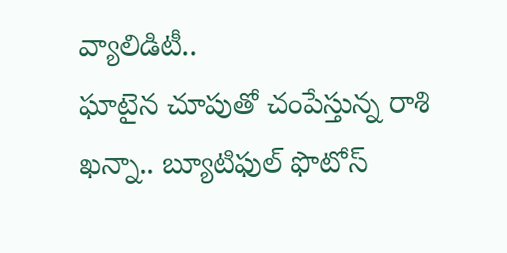వ్యాలిడిటీ..
ఘాటైన చూపుతో చంపేస్తున్న రాశి ఖన్నా.. బ్యూటిఫుల్ ఫొటోస్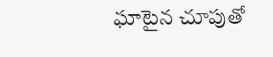ఘాటైన చూపుతో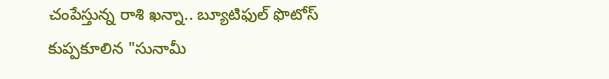చంపేస్తున్న రాశి ఖన్నా.. బ్యూటిఫుల్ ఫొటోస్
కుప్పకూలిన "సునామీ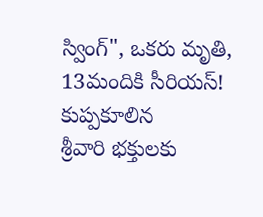స్వింగ్", ఒకరు మృతి, 13మందికి సీరియస్!
కుప్పకూలిన
శ్రీవారి భక్తులకు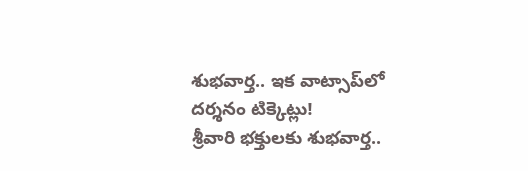శుభవార్త.. ఇక వాట్సాప్‌లో దర్శనం టిక్కెట్లు!
శ్రీవారి భక్తులకు శుభవార్త..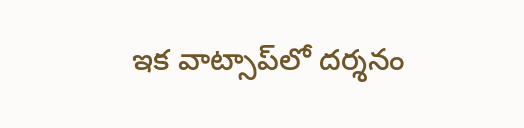ఇక వాట్సాప్‌లో దర్శనం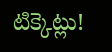టిక్కెట్లు!